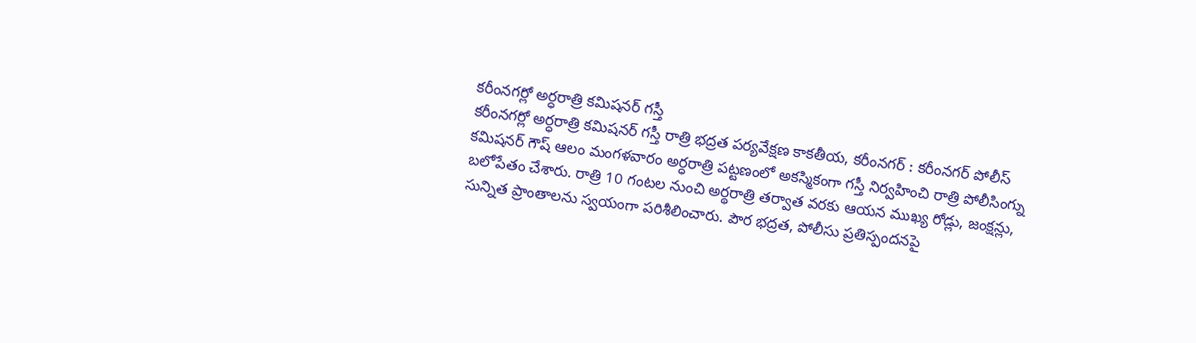కరీంనగర్లో అర్ధరాత్రి కమిషనర్ గస్తీ
కరీంనగర్లో అర్ధరాత్రి కమిషనర్ గస్తీ రాత్రి భద్రత పర్యవేక్షణ కాకతీయ, కరీంనగర్ : కరీంనగర్ పోలీస్ కమిషనర్ గౌష్ ఆలం మంగళవారం అర్ధరాత్రి పట్టణంలో అకస్మికంగా గస్తీ నిర్వహించి రాత్రి పోలీసింగ్ను బలోపేతం చేశారు. రాత్రి 10 గంటల నుంచి అర్థరాత్రి తర్వాత వరకు ఆయన ముఖ్య రోడ్లు, జంక్షన్లు, సున్నిత ప్రాంతాలను స్వయంగా పరిశీలించారు. పౌర భద్రత, పోలీసు ప్రతిస్పందనపై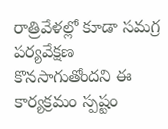రాత్రివేళల్లో కూడా సమగ్ర పర్యవేక్షణ కొనసాగుతోందని ఈ కార్యక్రమం స్పష్టం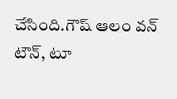చేసింది.గౌష్ ఆలం వన్ టౌన్, టూ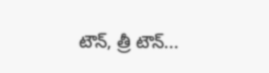టౌన్, త్రీ టౌన్...